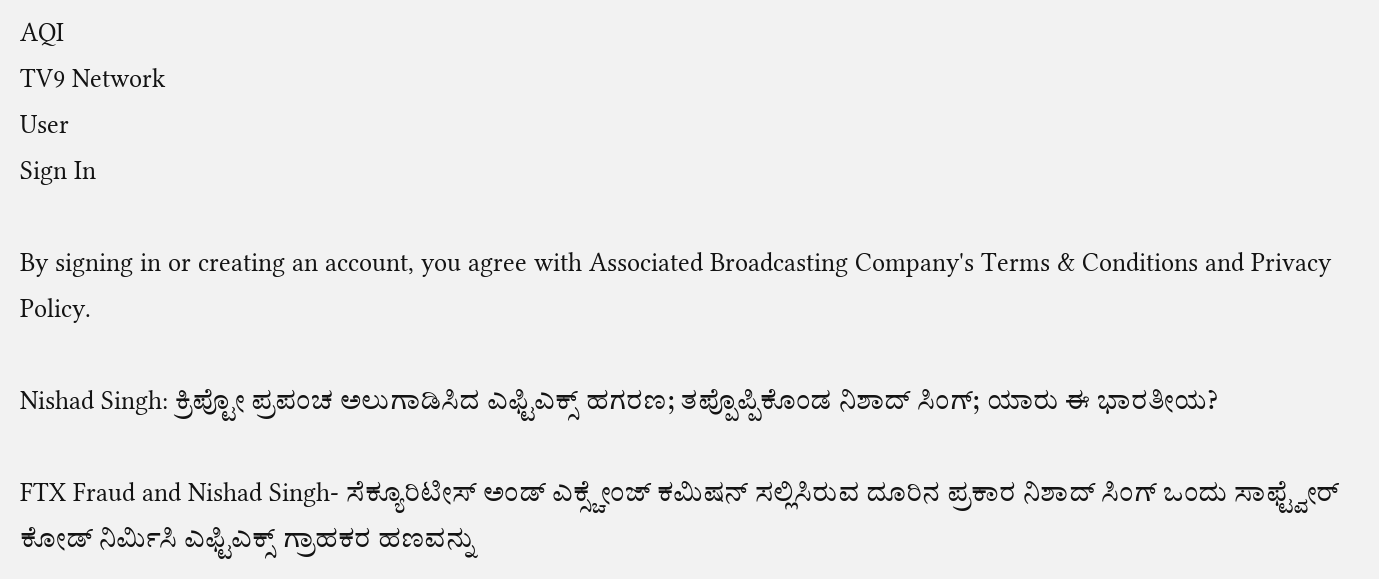AQI
TV9 Network
User
Sign In

By signing in or creating an account, you agree with Associated Broadcasting Company's Terms & Conditions and Privacy Policy.

Nishad Singh: ಕ್ರಿಪ್ಟೋ ಪ್ರಪಂಚ ಅಲುಗಾಡಿಸಿದ ಎಫ್ಟಿಎಕ್ಸ್ ಹಗರಣ; ತಪ್ಪೊಪ್ಪಿಕೊಂಡ ನಿಶಾದ್ ಸಿಂಗ್; ಯಾರು ಈ ಭಾರತೀಯ?

FTX Fraud and Nishad Singh- ಸೆಕ್ಯೂರಿಟೀಸ್ ಅಂಡ್ ಎಕ್ಸ್ಚೇಂಜ್ ಕಮಿಷನ್ ಸಲ್ಲಿಸಿರುವ ದೂರಿನ ಪ್ರಕಾರ ನಿಶಾದ್ ಸಿಂಗ್ ಒಂದು ಸಾಫ್ಟ್ವೇರ್ ಕೋಡ್ ನಿರ್ಮಿಸಿ ಎಫ್ಟಿಎಕ್ಸ್ ಗ್ರಾಹಕರ ಹಣವನ್ನು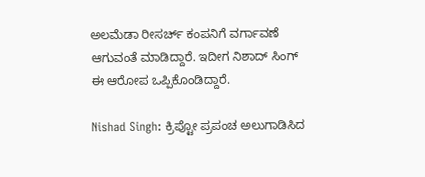ಅಲಮೆಡಾ ರೀಸರ್ಚ್ ಕಂಪನಿಗೆ ವರ್ಗಾವಣೆ ಆಗುವಂತೆ ಮಾಡಿದ್ದಾರೆ. ಇದೀಗ ನಿಶಾದ್ ಸಿಂಗ್ ಈ ಆರೋಪ ಒಪ್ಪಿಕೊಂಡಿದ್ದಾರೆ.

Nishad Singh: ಕ್ರಿಪ್ಟೋ ಪ್ರಪಂಚ ಅಲುಗಾಡಿಸಿದ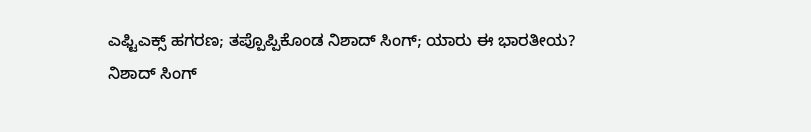ಎಫ್ಟಿಎಕ್ಸ್ ಹಗರಣ; ತಪ್ಪೊಪ್ಪಿಕೊಂಡ ನಿಶಾದ್ ಸಿಂಗ್; ಯಾರು ಈ ಭಾರತೀಯ?
ನಿಶಾದ್ ಸಿಂಗ್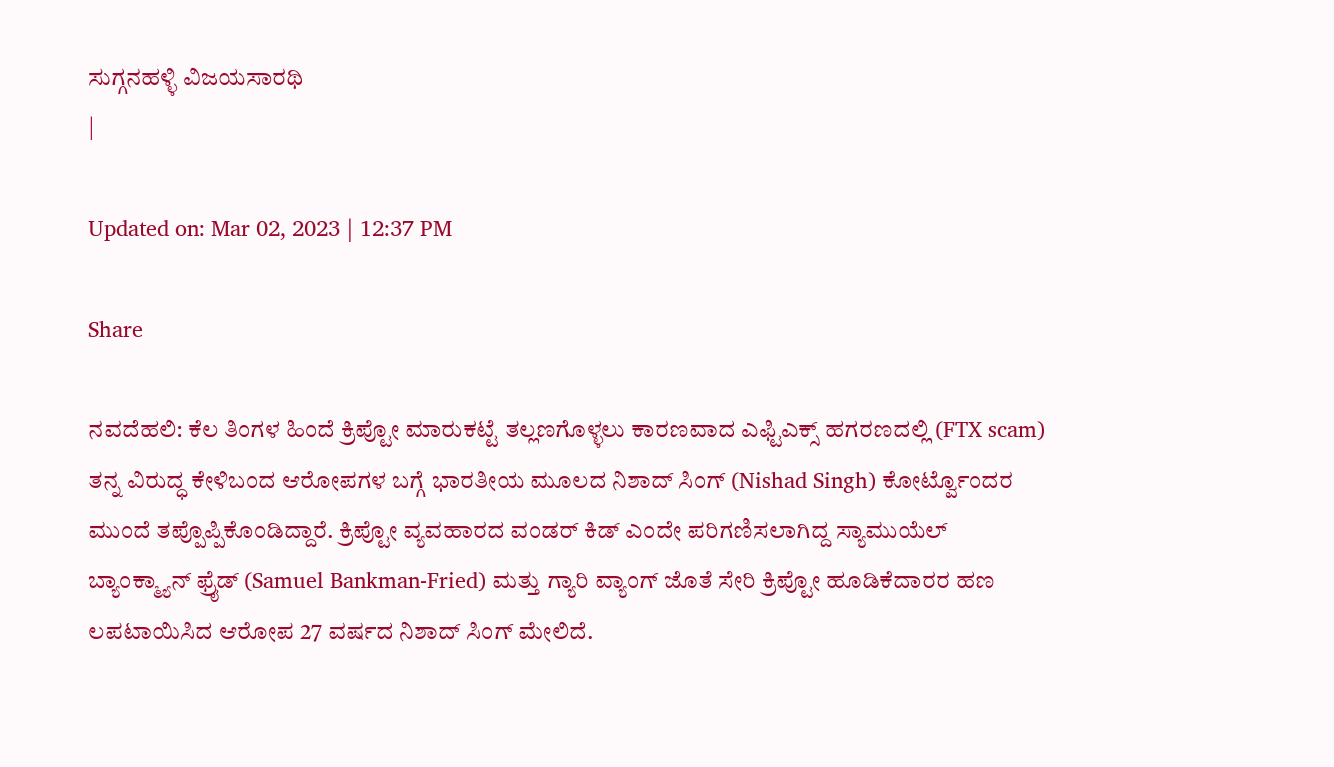ಸುಗ್ಗನಹಳ್ಳಿ ವಿಜಯಸಾರಥಿ
|

Updated on: Mar 02, 2023 | 12:37 PM

Share

ನವದೆಹಲಿ: ಕೆಲ ತಿಂಗಳ ಹಿಂದೆ ಕ್ರಿಪ್ಟೋ ಮಾರುಕಟ್ಟೆ ತಲ್ಲಣಗೊಳ್ಳಲು ಕಾರಣವಾದ ಎಫ್ಟಿಎಕ್ಸ್ ಹಗರಣದಲ್ಲಿ (FTX scam) ತನ್ನ ವಿರುದ್ಧ ಕೇಳಿಬಂದ ಆರೋಪಗಳ ಬಗ್ಗೆ ಭಾರತೀಯ ಮೂಲದ ನಿಶಾದ್ ಸಿಂಗ್ (Nishad Singh) ಕೋರ್ಟ್ವೊಂದರ ಮುಂದೆ ತಪ್ಪೊಪ್ಪಿಕೊಂಡಿದ್ದಾರೆ. ಕ್ರಿಪ್ಟೋ ವ್ಯವಹಾರದ ವಂಡರ್ ಕಿಡ್ ಎಂದೇ ಪರಿಗಣಿಸಲಾಗಿದ್ದ ಸ್ಯಾಮುಯೆಲ್ ಬ್ಯಾಂಕ್ಮ್ಯಾನ್ ಫ್ರೈಡ್ (Samuel Bankman-Fried) ಮತ್ತು ಗ್ಯಾರಿ ವ್ಯಾಂಗ್ ಜೊತೆ ಸೇರಿ ಕ್ರಿಪ್ಟೋ ಹೂಡಿಕೆದಾರರ ಹಣ ಲಪಟಾಯಿಸಿದ ಆರೋಪ 27 ವರ್ಷದ ನಿಶಾದ್ ಸಿಂಗ್ ಮೇಲಿದೆ.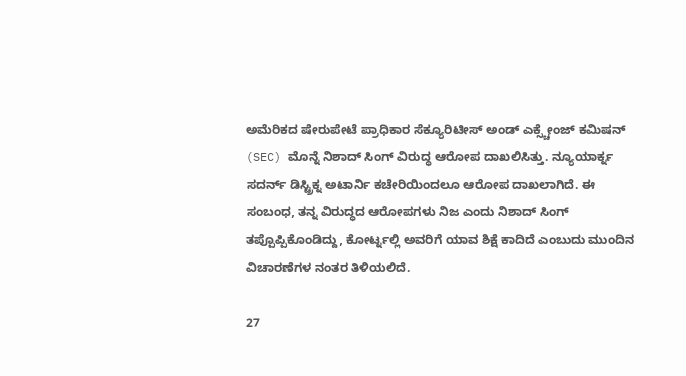ಅಮೆರಿಕದ ಷೇರುಪೇಟೆ ಪ್ರಾಧಿಕಾರ ಸೆಕ್ಯೂರಿಟೀಸ್ ಅಂಡ್ ಎಕ್ಸ್ಚೇಂಜ್ ಕಮಿಷನ್ (SEC) ಮೊನ್ನೆ ನಿಶಾದ್ ಸಿಂಗ್ ವಿರುದ್ಧ ಆರೋಪ ದಾಖಲಿಸಿತ್ತು. ನ್ಯೂಯಾರ್ಕ್ನ ಸದರ್ನ್ ಡಿಸ್ಟ್ರಿಕ್ನ ಅಟಾರ್ನಿ ಕಚೇರಿಯಿಂದಲೂ ಆರೋಪ ದಾಖಲಾಗಿದೆ. ಈ ಸಂಬಂಧ, ತನ್ನ ವಿರುದ್ಧದ ಆರೋಪಗಳು ನಿಜ ಎಂದು ನಿಶಾದ್ ಸಿಂಗ್ ತಪ್ಪೊಪ್ಪಿಕೊಂಡಿದ್ದು, ಕೋರ್ಟ್ನಲ್ಲಿ ಅವರಿಗೆ ಯಾವ ಶಿಕ್ಷೆ ಕಾದಿದೆ ಎಂಬುದು ಮುಂದಿನ ವಿಚಾರಣೆಗಳ ನಂತರ ತಿಳಿಯಲಿದೆ.

27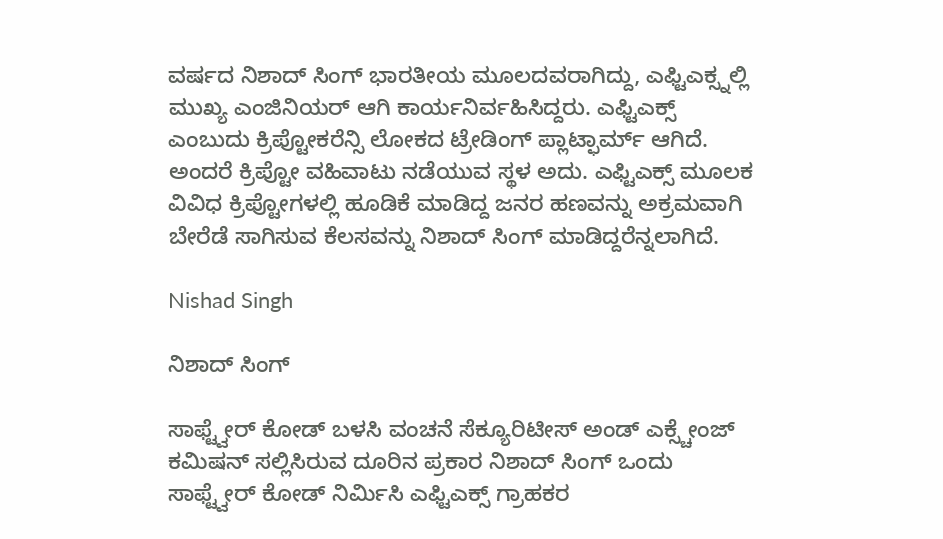ವರ್ಷದ ನಿಶಾದ್ ಸಿಂಗ್ ಭಾರತೀಯ ಮೂಲದವರಾಗಿದ್ದು, ಎಫ್ಟಿಎಕ್ಸ್ನಲ್ಲಿ ಮುಖ್ಯ ಎಂಜಿನಿಯರ್ ಆಗಿ ಕಾರ್ಯನಿರ್ವಹಿಸಿದ್ದರು. ಎಫ್ಟಿಎಕ್ಸ್ ಎಂಬುದು ಕ್ರಿಪ್ಟೋಕರೆನ್ಸಿ ಲೋಕದ ಟ್ರೇಡಿಂಗ್ ಪ್ಲಾಟ್ಫಾರ್ಮ್ ಆಗಿದೆ. ಅಂದರೆ ಕ್ರಿಪ್ಟೋ ವಹಿವಾಟು ನಡೆಯುವ ಸ್ಥಳ ಅದು. ಎಫ್ಟಿಎಕ್ಸ್ ಮೂಲಕ ವಿವಿಧ ಕ್ರಿಪ್ಟೋಗಳಲ್ಲಿ ಹೂಡಿಕೆ ಮಾಡಿದ್ದ ಜನರ ಹಣವನ್ನು ಅಕ್ರಮವಾಗಿ ಬೇರೆಡೆ ಸಾಗಿಸುವ ಕೆಲಸವನ್ನು ನಿಶಾದ್ ಸಿಂಗ್ ಮಾಡಿದ್ದರೆನ್ನಲಾಗಿದೆ.

Nishad Singh

ನಿಶಾದ್ ಸಿಂಗ್

ಸಾಫ್ಟ್ವೇರ್ ಕೋಡ್ ಬಳಸಿ ವಂಚನೆ ಸೆಕ್ಯೂರಿಟೀಸ್ ಅಂಡ್ ಎಕ್ಸ್ಚೇಂಜ್ ಕಮಿಷನ್ ಸಲ್ಲಿಸಿರುವ ದೂರಿನ ಪ್ರಕಾರ ನಿಶಾದ್ ಸಿಂಗ್ ಒಂದು ಸಾಫ್ಟ್ವೇರ್ ಕೋಡ್ ನಿರ್ಮಿಸಿ ಎಫ್ಟಿಎಕ್ಸ್ ಗ್ರಾಹಕರ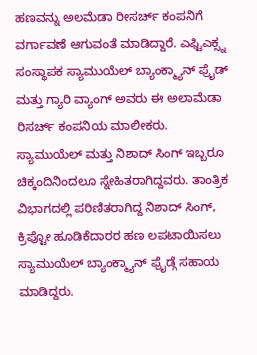ಹಣವನ್ನು ಅಲಮೆಡಾ ರೀಸರ್ಚ್ ಕಂಪನಿಗೆ ವರ್ಗಾವಣೆ ಆಗುವಂತೆ ಮಾಡಿದ್ದಾರೆ. ಎಫ್ಟಿಎಕ್ಸ್ನ ಸಂಸ್ಥಾಪಕ ಸ್ಯಾಮುಯೆಲ್ ಬ್ಯಾಂಕ್ಮ್ಯಾನ್ ಫ್ರೈಡ್ ಮತ್ತು ಗ್ಯಾರಿ ವ್ಯಾಂಗ್ ಅವರು ಈ ಅಲಾಮೆಡಾ ರಿಸರ್ಚ್ ಕಂಪನಿಯ ಮಾಲೀಕರು. ಸ್ಯಾಮುಯೆಲ್ ಮತ್ತು ನಿಶಾದ್ ಸಿಂಗ್ ಇಬ್ಬರೂ ಚಿಕ್ಕಂದಿನಿಂದಲೂ ಸ್ನೇಹಿತರಾಗಿದ್ದವರು. ತಾಂತ್ರಿಕ ವಿಭಾಗದಲ್ಲಿ ಪರಿಣಿತರಾಗಿದ್ದ ನಿಶಾದ್ ಸಿಂಗ್, ಕ್ರಿಪ್ಟೋ ಹೂಡಿಕೆದಾರರ ಹಣ ಲಪಟಾಯಿಸಲು ಸ್ಯಾಮುಯೆಲ್ ಬ್ಯಾಂಕ್ಮ್ಯಾನ್ ಫ್ರೈಡ್ಗೆ ಸಹಾಯ ಮಾಡಿದ್ದರು.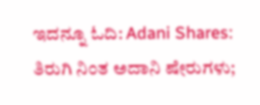ಇದನ್ನೂ ಓದಿ: Adani Shares: ತಿರುಗಿ ನಿಂತ ಅದಾನಿ ಷೇರುಗಳು;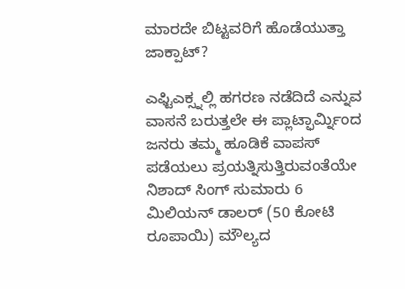ಮಾರದೇ ಬಿಟ್ಟವರಿಗೆ ಹೊಡೆಯುತ್ತಾ ಜಾಕ್ಪಾಟ್?

ಎಫ್ಟಿಎಕ್ಸ್ನಲ್ಲಿ ಹಗರಣ ನಡೆದಿದೆ ಎನ್ನುವ ವಾಸನೆ ಬರುತ್ತಲೇ ಈ ಪ್ಲಾಟ್ಫಾರ್ಮ್ನಿಂದ ಜನರು ತಮ್ಮ ಹೂಡಿಕೆ ವಾಪಸ್ ಪಡೆಯಲು ಪ್ರಯತ್ನಿಸುತ್ತಿರುವಂತೆಯೇ ನಿಶಾದ್ ಸಿಂಗ್ ಸುಮಾರು 6 ಮಿಲಿಯನ್ ಡಾಲರ್ (50 ಕೋಟಿ ರೂಪಾಯಿ) ಮೌಲ್ಯದ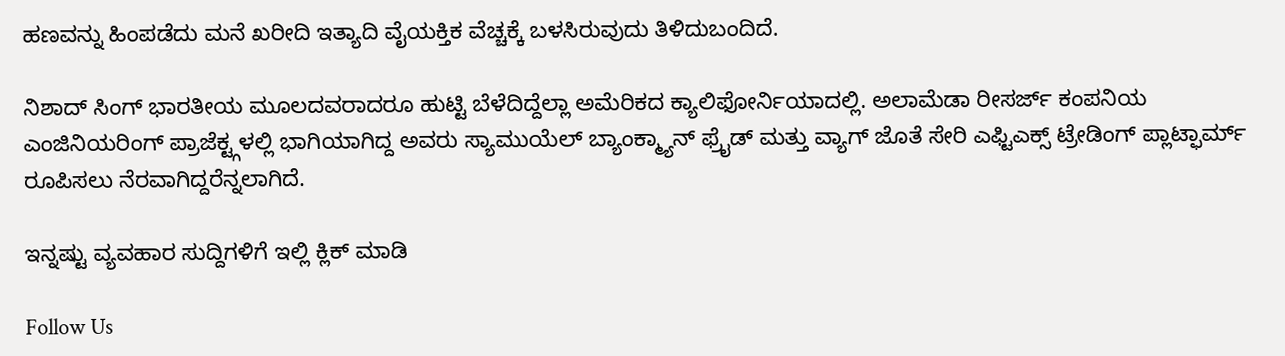ಹಣವನ್ನು ಹಿಂಪಡೆದು ಮನೆ ಖರೀದಿ ಇತ್ಯಾದಿ ವೈಯಕ್ತಿಕ ವೆಚ್ಚಕ್ಕೆ ಬಳಸಿರುವುದು ತಿಳಿದುಬಂದಿದೆ.

ನಿಶಾದ್ ಸಿಂಗ್ ಭಾರತೀಯ ಮೂಲದವರಾದರೂ ಹುಟ್ಟಿ ಬೆಳೆದಿದ್ದೆಲ್ಲಾ ಅಮೆರಿಕದ ಕ್ಯಾಲಿಫೋರ್ನಿಯಾದಲ್ಲಿ. ಅಲಾಮೆಡಾ ರೀಸರ್ಜ್ ಕಂಪನಿಯ ಎಂಜಿನಿಯರಿಂಗ್ ಪ್ರಾಜೆಕ್ಟ್ಗಳಲ್ಲಿ ಭಾಗಿಯಾಗಿದ್ದ ಅವರು ಸ್ಯಾಮುಯೆಲ್ ಬ್ಯಾಂಕ್ಮ್ಯಾನ್ ಫ್ರೈಡ್ ಮತ್ತು ವ್ಯಾಗ್ ಜೊತೆ ಸೇರಿ ಎಫ್ಟಿಎಕ್ಸ್ ಟ್ರೇಡಿಂಗ್ ಪ್ಲಾಟ್ಫಾರ್ಮ್ ರೂಪಿಸಲು ನೆರವಾಗಿದ್ದರೆನ್ನಲಾಗಿದೆ.

ಇನ್ನಷ್ಟು ವ್ಯವಹಾರ ಸುದ್ದಿಗಳಿಗೆ ಇಲ್ಲಿ ಕ್ಲಿಕ್ ಮಾಡಿ

Follow Us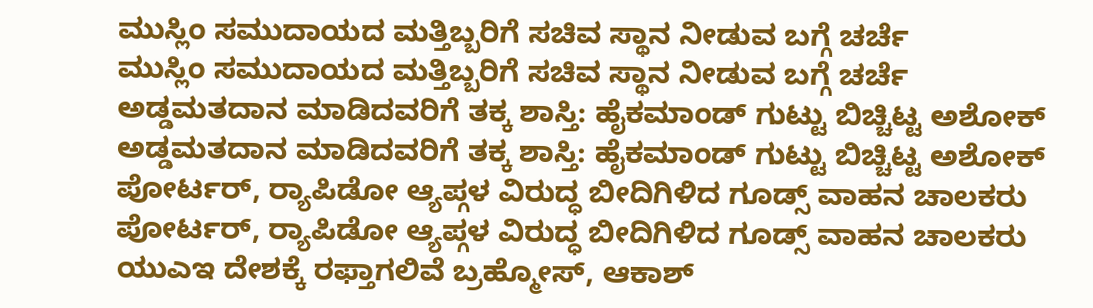ಮುಸ್ಲಿಂ ಸಮುದಾಯದ ಮತ್ತಿಬ್ಬರಿಗೆ ಸಚಿವ ಸ್ಥಾನ ನೀಡುವ ಬಗ್ಗೆ ಚರ್ಚೆ
ಮುಸ್ಲಿಂ ಸಮುದಾಯದ ಮತ್ತಿಬ್ಬರಿಗೆ ಸಚಿವ ಸ್ಥಾನ ನೀಡುವ ಬಗ್ಗೆ ಚರ್ಚೆ
ಅಡ್ಡಮತದಾನ ಮಾಡಿದವರಿಗೆ ತಕ್ಕ ಶಾಸ್ತಿ: ಹೈಕಮಾಂಡ್ ಗುಟ್ಟು ಬಿಚ್ಚಿಟ್ಟ ಅಶೋಕ್
ಅಡ್ಡಮತದಾನ ಮಾಡಿದವರಿಗೆ ತಕ್ಕ ಶಾಸ್ತಿ: ಹೈಕಮಾಂಡ್ ಗುಟ್ಟು ಬಿಚ್ಚಿಟ್ಟ ಅಶೋಕ್
ಪೋರ್ಟರ್, ರ‍್ಯಾಪಿಡೋ ಆ್ಯಪ್ಗಳ ವಿರುದ್ಧ ಬೀದಿಗಿಳಿದ ಗೂಡ್ಸ್ ವಾಹನ ಚಾಲಕರು
ಪೋರ್ಟರ್, ರ‍್ಯಾಪಿಡೋ ಆ್ಯಪ್ಗಳ ವಿರುದ್ಧ ಬೀದಿಗಿಳಿದ ಗೂಡ್ಸ್ ವಾಹನ ಚಾಲಕರು
ಯುಎಇ ದೇಶಕ್ಕೆ ರಫ್ತಾಗಲಿವೆ ಬ್ರಹ್ಮೋಸ್, ಆಕಾಶ್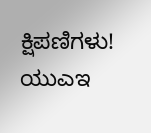ಕ್ಷಿಪಣಿಗಳು!
ಯುಎಇ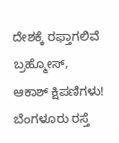ದೇಶಕ್ಕೆ ರಫ್ತಾಗಲಿವೆ ಬ್ರಹ್ಮೋಸ್, ಆಕಾಶ್ ಕ್ಷಿಪಣಿಗಳು!
ಬೆಂಗಳೂರು ರಸ್ತೆ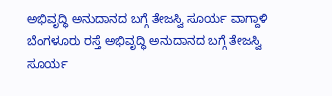ಅಭಿವೃದ್ಧಿ ಅನುದಾನದ ಬಗ್ಗೆ ತೇಜಸ್ವಿ ಸೂರ್ಯ ವಾಗ್ದಾಳಿ
ಬೆಂಗಳೂರು ರಸ್ತೆ ಅಭಿವೃದ್ಧಿ ಅನುದಾನದ ಬಗ್ಗೆ ತೇಜಸ್ವಿ ಸೂರ್ಯ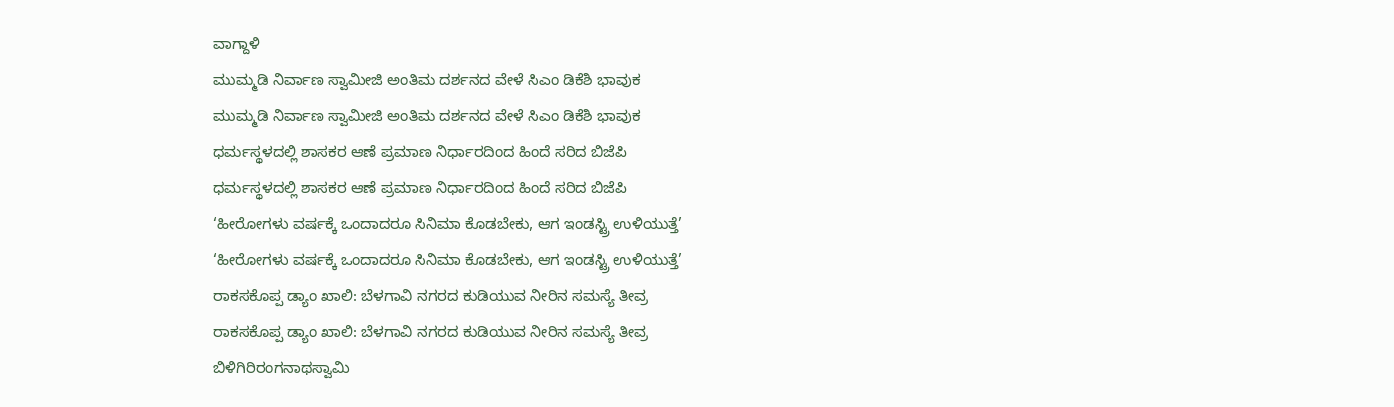ವಾಗ್ದಾಳಿ
ಮುಮ್ಮಡಿ ನಿರ್ವಾಣ ಸ್ವಾಮೀಜಿ ಅಂತಿಮ ದರ್ಶನದ ವೇಳೆ ಸಿಎಂ ಡಿಕೆಶಿ ಭಾವುಕ
ಮುಮ್ಮಡಿ ನಿರ್ವಾಣ ಸ್ವಾಮೀಜಿ ಅಂತಿಮ ದರ್ಶನದ ವೇಳೆ ಸಿಎಂ ಡಿಕೆಶಿ ಭಾವುಕ
ಧರ್ಮಸ್ಥಳದಲ್ಲಿ ಶಾಸಕರ ಆಣೆ ಪ್ರಮಾಣ ನಿರ್ಧಾರದಿಂದ ಹಿಂದೆ ಸರಿದ ಬಿಜೆಪಿ
ಧರ್ಮಸ್ಥಳದಲ್ಲಿ ಶಾಸಕರ ಆಣೆ ಪ್ರಮಾಣ ನಿರ್ಧಾರದಿಂದ ಹಿಂದೆ ಸರಿದ ಬಿಜೆಪಿ
‘ಹೀರೋಗಳು ವರ್ಷಕ್ಕೆ ಒಂದಾದರೂ ಸಿನಿಮಾ ಕೊಡಬೇಕು, ಆಗ ಇಂಡಸ್ಟ್ರಿ ಉಳಿಯುತ್ತೆ’
‘ಹೀರೋಗಳು ವರ್ಷಕ್ಕೆ ಒಂದಾದರೂ ಸಿನಿಮಾ ಕೊಡಬೇಕು, ಆಗ ಇಂಡಸ್ಟ್ರಿ ಉಳಿಯುತ್ತೆ’
ರಾಕಸಕೊಪ್ಪ ಡ್ಯಾಂ ಖಾಲಿ: ಬೆಳಗಾವಿ ನಗರದ ಕುಡಿಯುವ ನೀರಿನ ಸಮಸ್ಯೆ ತೀವ್ರ
ರಾಕಸಕೊಪ್ಪ ಡ್ಯಾಂ ಖಾಲಿ: ಬೆಳಗಾವಿ ನಗರದ ಕುಡಿಯುವ ನೀರಿನ ಸಮಸ್ಯೆ ತೀವ್ರ
ಬಿಳಿಗಿರಿರಂಗನಾಥಸ್ವಾಮಿ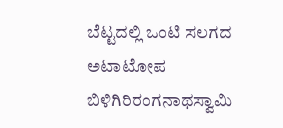ಬೆಟ್ಟದಲ್ಲಿ ಒಂಟಿ ಸಲಗದ ಅಟಾಟೋಪ
ಬಿಳಿಗಿರಿರಂಗನಾಥಸ್ವಾಮಿ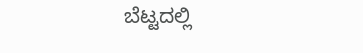ಬೆಟ್ಟದಲ್ಲಿ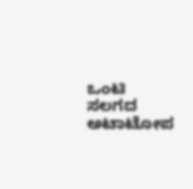ಒಂಟಿ ಸಲಗದ ಅಟಾಟೋಪ